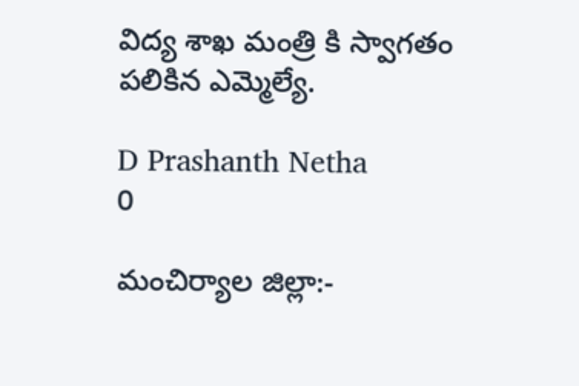విద్య శాఖ మంత్రి కి స్వాగతం పలికిన ఎమ్మెల్యే.

D Prashanth Netha
0

మంచిర్యాల జిల్లా:-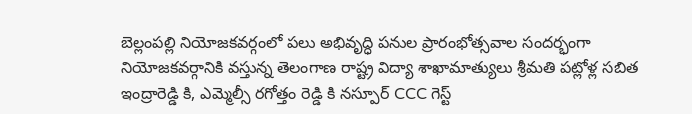బెల్లంపల్లి నియోజకవర్గంలో పలు అభివృద్ధి పనుల ప్రారంభోత్సవాల సందర్భంగా నియోజకవర్గానికి వస్తున్న తెలంగాణ రాష్ట్ర విద్యా శాఖామాత్యులు శ్రీమతి పట్లోళ్ల సబిత ఇంద్రారెడ్డి కి, ఎమ్మెల్సీ రగోత్తం రెడ్డి కి నస్పూర్ CCC గెస్ట్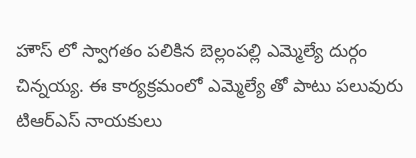హౌస్ లో స్వాగతం పలికిన బెల్లంపల్లి ఎమ్మెల్యే దుర్గం చిన్నయ్య. ఈ కార్యక్రమంలో ఎమ్మెల్యే తో పాటు పలువురు టిఆర్ఎస్ నాయకులు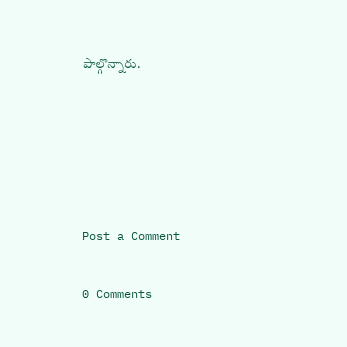పాల్గొన్నారు.





Post a Comment

0 Comments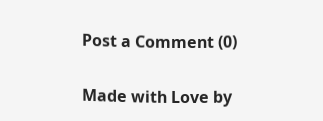Post a Comment (0)

Made with Love by